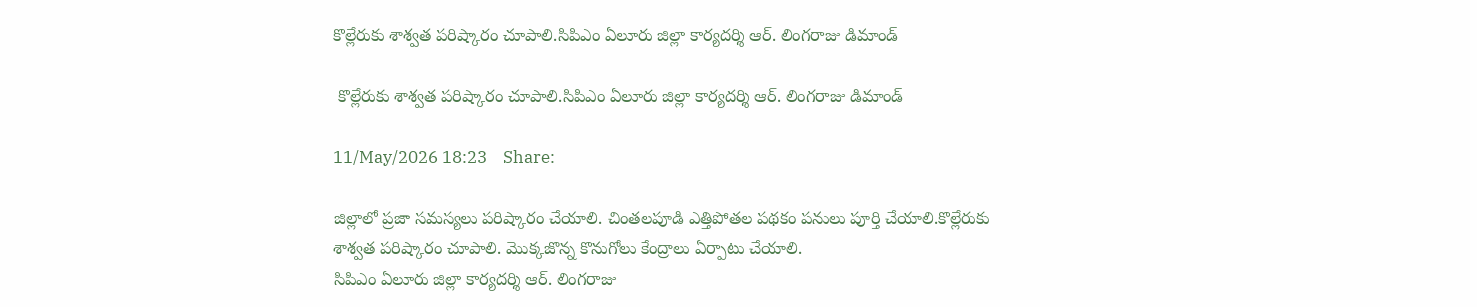కొల్లేరుకు శాశ్వత పరిష్కారం చూపాలి.సిపిఎం ఏలూరు జిల్లా కార్యదర్శి ఆర్. లింగరాజు డిమాండ్

 కొల్లేరుకు శాశ్వత పరిష్కారం చూపాలి.సిపిఎం ఏలూరు జిల్లా కార్యదర్శి ఆర్. లింగరాజు డిమాండ్

11/May/2026 18:23    Share:

జిల్లాలో ప్రజా సమస్యలు పరిష్కారం చేయాలి. చింతలపూడి ఎత్తిపోతల పథకం పనులు పూర్తి చేయాలి.కొల్లేరుకు శాశ్వత పరిష్కారం చూపాలి. మొక్కజొన్న కొనుగోలు కేంద్రాలు ఏర్పాటు చేయాలి.
సిపిఎం ఏలూరు జిల్లా కార్యదర్శి ఆర్. లింగరాజు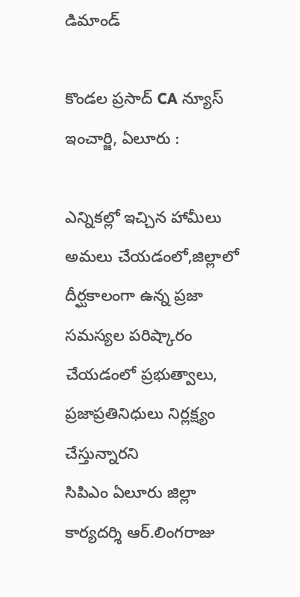డిమాండ్

కొండల ప్రసాద్ CA న్యూస్ ఇంచార్జి, ఏలూరు :

ఎన్నికల్లో ఇచ్చిన హామీలు అమలు చేయడంలో,జిల్లాలో దీర్ఘకాలంగా ఉన్న ప్రజా సమస్యల పరిష్కారం చేయడంలో ప్రభుత్వాలు, ప్రజాప్రతినిధులు నిర్లక్ష్యం చేస్తున్నారని
సిపిఎం ఏలూరు జిల్లా కార్యదర్శి ఆర్.లింగరాజు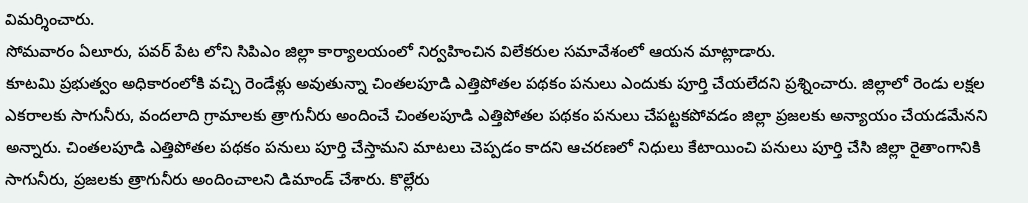విమర్శించారు.
సోమవారం ఏలూరు, పవర్ పేట లోని సిపిఎం జిల్లా కార్యాలయంలో నిర్వహించిన విలేకరుల సమావేశంలో ఆయన మాట్లాడారు.
కూటమి ప్రభుత్వం అధికారంలోకి వచ్చి రెండేళ్లు అవుతున్నా చింతలపూడి ఎత్తిపోతల పథకం పనులు ఎందుకు పూర్తి చేయలేదని ప్రశ్నించారు. జిల్లాలో రెండు లక్షల ఎకరాలకు సాగునీరు, వందలాది గ్రామాలకు త్రాగునీరు అందించే చింతలపూడి ఎత్తిపోతల పథకం పనులు చేపట్టకపోవడం జిల్లా ప్రజలకు అన్యాయం చేయడమేనని అన్నారు. చింతలపూడి ఎత్తిపోతల పథకం పనులు పూర్తి చేస్తామని మాటలు చెప్పడం కాదని ఆచరణలో నిధులు కేటాయించి పనులు పూర్తి చేసి జిల్లా రైతాంగానికి సాగునీరు, ప్రజలకు త్రాగునీరు అందించాలని డిమాండ్ చేశారు. కొల్లేరు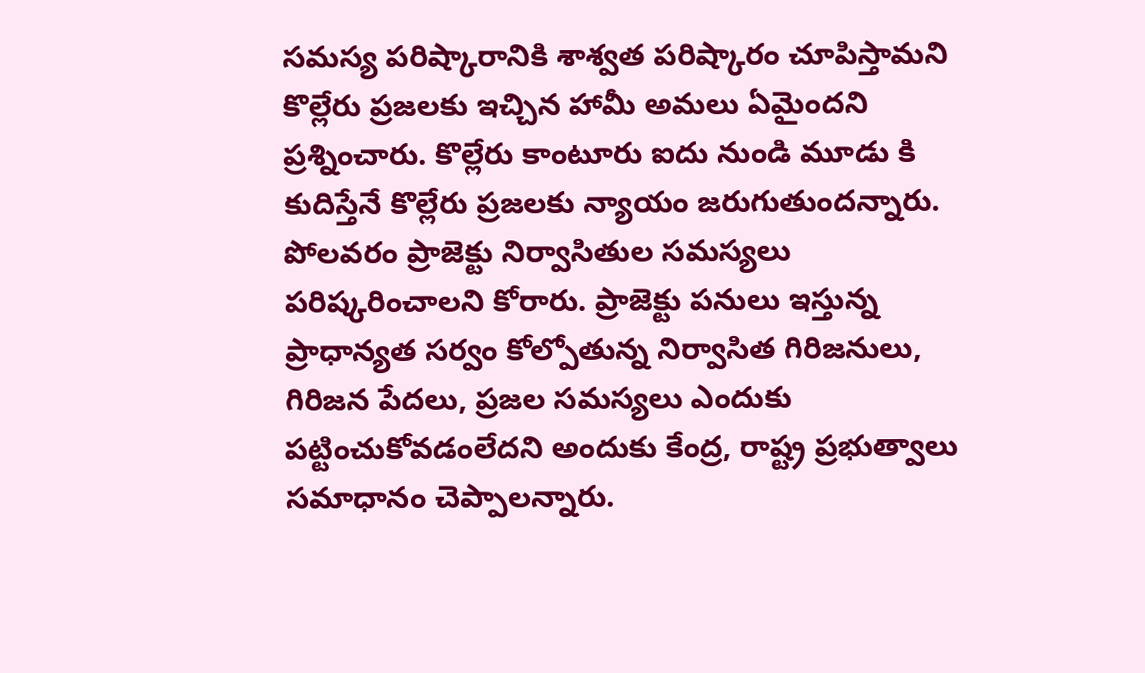సమస్య పరిష్కారానికి శాశ్వత పరిష్కారం చూపిస్తామని కొల్లేరు ప్రజలకు ఇచ్చిన హామీ అమలు ఏమైందని ప్రశ్నించారు. కొల్లేరు కాంటూరు ఐదు నుండి మూడు కి కుదిస్తేనే కొల్లేరు ప్రజలకు న్యాయం జరుగుతుందన్నారు. పోలవరం ప్రాజెక్టు నిర్వాసితుల సమస్యలు పరిష్కరించాలని కోరారు. ప్రాజెక్టు పనులు ఇస్తున్న ప్రాధాన్యత సర్వం కోల్పోతున్న నిర్వాసిత గిరిజనులు, గిరిజన పేదలు, ప్రజల సమస్యలు ఎందుకు పట్టించుకోవడంలేదని అందుకు కేంద్ర, రాష్ట్ర ప్రభుత్వాలు సమాధానం చెప్పాలన్నారు.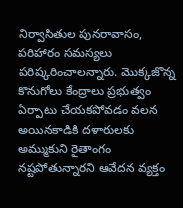నిర్వాసితుల పునరావాసం, పరిహారం సమస్యలు పరిష్కరించాలన్నారు. మొక్కజొన్న కొనుగోలు కేంద్రాలు ప్రభుత్వం ఏర్పాటు చేయకపోవడం వలన అయినకాడికి దళారులకు అమ్ముకుని రైతాంగం నష్టపోతున్నారని ఆవేదన వ్యక్తం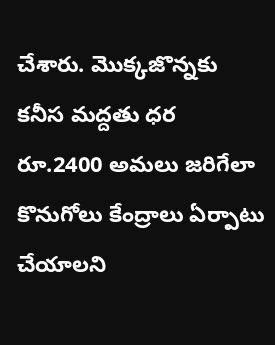చేశారు. మొక్కజొన్నకు కనీస మద్దతు ధర రూ.2400 అమలు జరిగేలా కొనుగోలు కేంద్రాలు ఏర్పాటు చేయాలని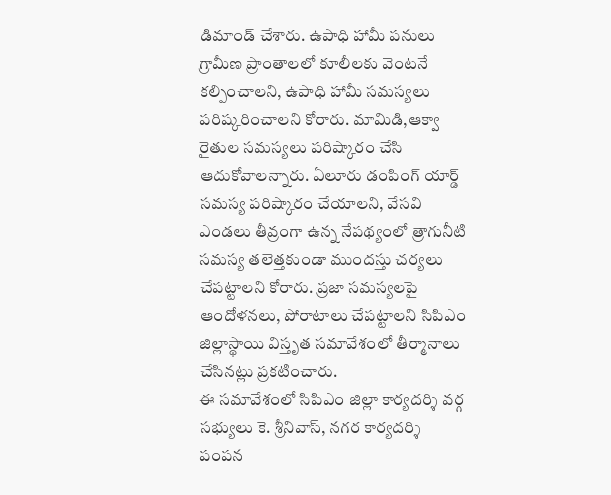డిమాండ్ చేశారు. ఉపాధి హామీ పనులు గ్రామీణ ప్రాంతాలలో కూలీలకు వెంటనే కల్పించాలని, ఉపాధి హామీ సమస్యలు పరిష్కరించాలని కోరారు. మామిడి,ఆక్వా రైతుల సమస్యలు పరిష్కారం చేసి ఆదుకోవాలన్నారు. ఏలూరు డంపింగ్ యార్డ్ సమస్య పరిష్కారం చేయాలని, వేసవి ఎండలు తీవ్రంగా ఉన్న నేపథ్యంలో త్రాగునీటి సమస్య తలెత్తకుండా ముందస్తు చర్యలు చేపట్టాలని కోరారు. ప్రజా సమస్యలపై ఆందోళనలు, పోరాటాలు చేపట్టాలని సిపిఎం జిల్లాస్థాయి విస్తృత సమావేశంలో తీర్మానాలు చేసినట్లు ప్రకటించారు.
ఈ సమావేశంలో సిపిఎం జిల్లా కార్యదర్శి వర్గ సభ్యులు కె. శ్రీనివాస్, నగర కార్యదర్శి పంపన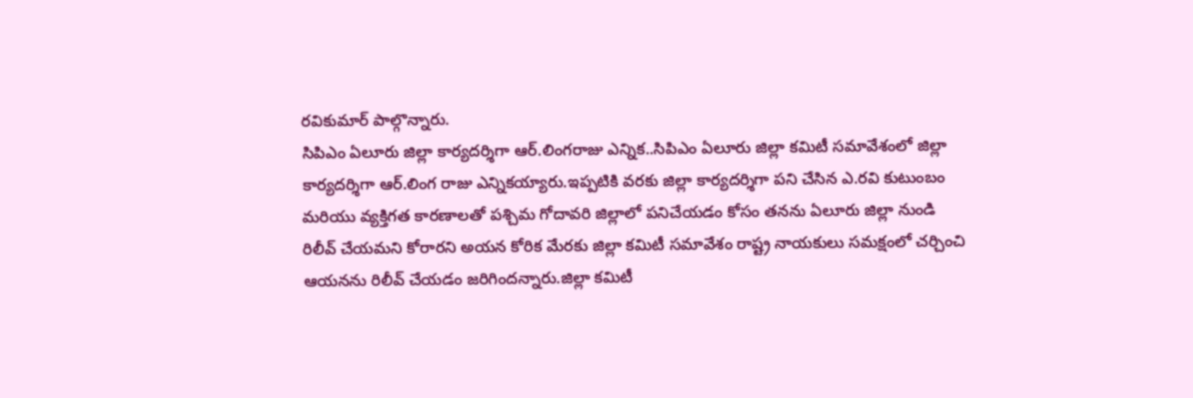రవికుమార్ పాల్గొన్నారు.
సిపిఎం ఏలూరు జిల్లా కార్యదర్శిగా ఆర్.లింగరాజు ఎన్నిక..సిపిఎం ఏలూరు జిల్లా కమిటీ సమావేశంలో జిల్లా కార్యదర్శిగా ఆర్.లింగ రాజు ఎన్నికయ్యారు.ఇప్పటికి వరకు జిల్లా కార్యదర్శిగా పని చేసిన ఎ.రవి కుటుంబం మరియు వ్యక్తిగత కారణాలతో పశ్చిమ గోదావరి జిల్లాలో పనిచేయడం కోసం తనను ఏలూరు జిల్లా నుండి రిలీవ్ చేయమని కోరారని అయన కోరిక మేరకు జిల్లా కమిటీ సమావేశం రాష్ట్ర నాయకులు సమక్షంలో చర్చించి ఆయనను రిలీవ్ చేయడం జరిగిందన్నారు.జిల్లా కమిటీ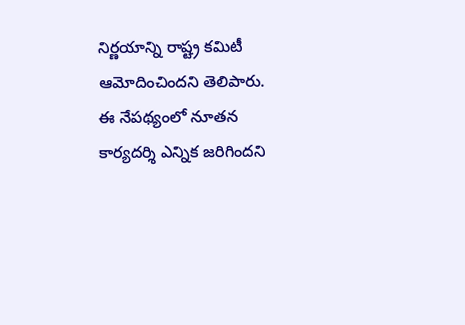నిర్ణయాన్ని రాష్ట్ర కమిటీ ఆమోదించిందని తెలిపారు.
ఈ నేపథ్యంలో నూతన కార్యదర్శి ఎన్నిక జరిగిందని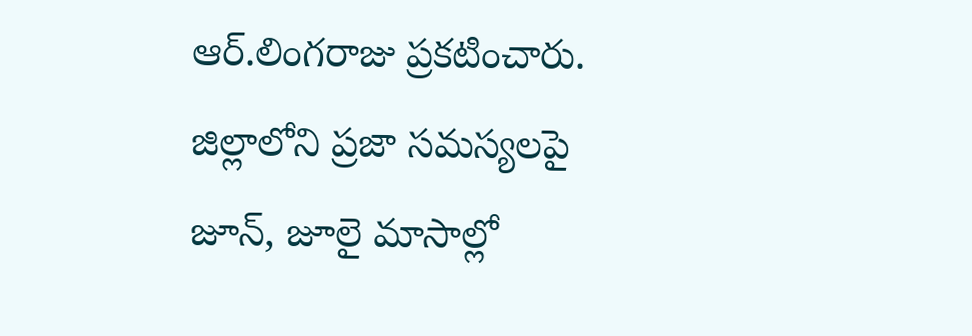ఆర్.లింగరాజు ప్రకటించారు. జిల్లాలోని ప్రజా సమస్యలపై జూన్, జూలై మాసాల్లో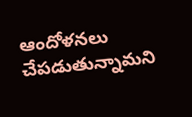ఆందోళనలు చేపడుతున్నామని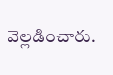వెల్లడించారు.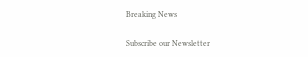Breaking News

Subscribe our Newsletter